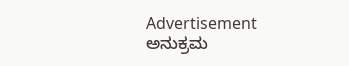Advertisement
ಅನುಕ್ರಮ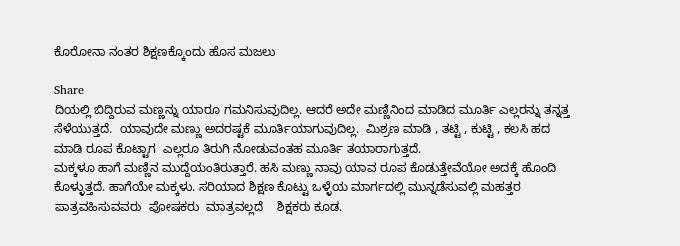ಕೊರೋನಾ ನಂತರ ಶಿಕ್ಷಣಕ್ಕೊಂದು ಹೊಸ ಮಜಲು

Share
ದಿಯಲ್ಲಿ ಬಿದ್ದಿರುವ ಮಣ್ಣನ್ನು ಯಾರೂ ಗಮನಿಸುವುದಿಲ್ಲ. ಆದರೆ ಅದೇ ಮಣ್ಣಿನಿಂದ ಮಾಡಿದ ಮೂರ್ತಿ ಎಲ್ಲರನ್ನು ತನ್ನತ್ತ ಸೆಳೆಯುತ್ತದೆ.  ಯಾವುದೇ ಮಣ್ಣು ಅದರಷ್ಟಕೆ ಮೂರ್ತಿಯಾಗುವುದಿಲ್ಲ.  ಮಿಶ್ರಣ ಮಾಡಿ , ತಟ್ಟಿ , ಕುಟ್ಟಿ , ಕಲಸಿ ಹದ ಮಾಡಿ ರೂಪ ಕೊಟ್ಟಾಗ  ಎಲ್ಲರೂ ತಿರುಗಿ ನೋಡುವಂತಹ ಮೂರ್ತಿ ತಯಾರಾಗುತ್ತದೆ.
ಮಕ್ಕಳೂ ಹಾಗೆ ಮಣ್ಣಿನ ಮುದ್ದೆಯಂತಿರುತ್ತಾರೆ. ಹಸಿ ಮಣ್ಣು ನಾವು ಯಾವ ರೂಪ ಕೊಡುತ್ತೇವೆಯೋ ಅದಕ್ಕೆ ಹೊಂದಿ ಕೊಳ್ಳುತ್ತದೆ. ಹಾಗೆಯೇ ಮಕ್ಕಳು. ಸರಿಯಾದ ಶಿಕ್ಷಣ ಕೊಟ್ಟು ಒಳ್ಳೆಯ ಮಾರ್ಗದಲ್ಲಿ ಮುನ್ನಡೆಸುವಲ್ಲಿ ಮಹತ್ತರ ಪಾತ್ರವಹಿಸುವವರು  ಪೋಷಕರು  ಮಾತ್ರವಲ್ಲದೆ    ಶಿಕ್ಷಕರು ಕೂಡ.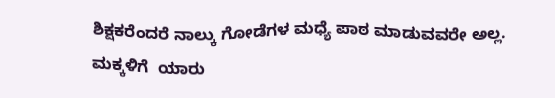ಶಿಕ್ಷಕರೆಂದರೆ ನಾಲ್ಕು ಗೋಡೆಗಳ ಮಧ್ಯೆ ಪಾಠ ಮಾಡುವವರೇ ಅಲ್ಲ. ಮಕ್ಕಳಿಗೆ  ಯಾರು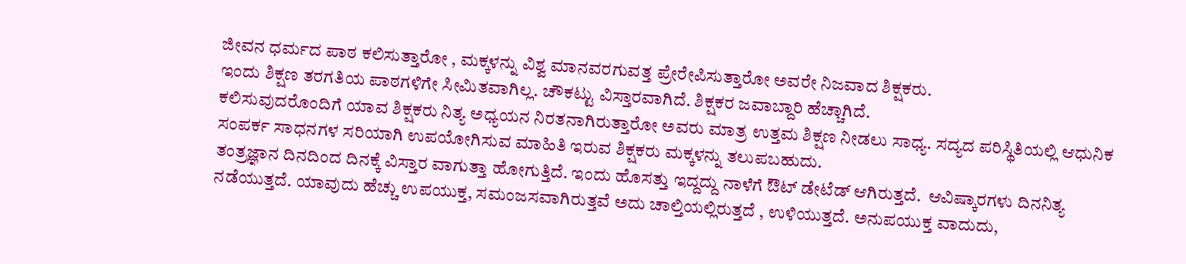ಜೀವನ ಧರ್ಮದ ಪಾಠ ಕಲಿಸುತ್ತಾರೋ , ಮಕ್ಕಳನ್ನು ವಿಶ್ವ ಮಾನವರಗುವತ್ತ ಪ್ರೇರೇಪಿಸುತ್ತಾರೋ ಅವರೇ ನಿಜವಾದ ಶಿಕ್ಷಕರು.
ಇಂದು ಶಿಕ್ಷಣ ತರಗತಿಯ ಪಾಠಗಳಿಗೇ ಸೀಮಿತವಾಗಿಲ್ಲ. ಚೌಕಟ್ಟು ವಿಸ್ತಾರವಾಗಿದೆ. ಶಿಕ್ಷಕರ ಜವಾಬ್ದಾರಿ ಹೆಚ್ಚಾಗಿದೆ.
ಕಲಿಸುವುದರೊಂದಿಗೆ ಯಾವ ಶಿಕ್ಷಕರು ನಿತ್ಯ ಅಧ್ಯಯನ ನಿರತನಾಗಿರುತ್ತಾರೋ ಅವರು ಮಾತ್ರ ಉತ್ತಮ ಶಿಕ್ಷಣ ನೀಡಲು ಸಾಧ್ಯ. ಸದ್ಯದ ಪರಿಸ್ಥಿತಿಯಲ್ಲಿ ಆಧುನಿಕ ಸಂಪರ್ಕ ಸಾಧನಗಳ ಸರಿಯಾಗಿ ಉಪಯೋಗಿಸುವ ಮಾಹಿತಿ ಇರುವ ಶಿಕ್ಷಕರು ಮಕ್ಕಳನ್ನು ತಲುಪಬಹುದು.
ತಂತ್ರಜ್ಞಾನ ದಿನದಿಂದ ದಿನಕ್ಕೆ ವಿಸ್ತಾರ ವಾಗುತ್ತಾ ಹೋಗುತ್ತಿದೆ. ಇಂದು ಹೊಸತ್ತು ಇದ್ದದ್ದು ನಾಳೆಗೆ ಔಟ್ ಡೇಟೆಡ್ ಆಗಿರುತ್ತದೆ.  ಆವಿಷ್ಕಾರಗಳು ದಿನನಿತ್ಯ ನಡೆಯುತ್ತದೆ. ಯಾವುದು ಹೆಚ್ಚು ಉಪಯುಕ್ತ, ಸಮಂಜಸವಾಗಿರುತ್ತವೆ ಅದು ಚಾಲ್ತಿಯಲ್ಲಿರುತ್ತದೆ , ಉಳಿಯುತ್ತದೆ. ಅನುಪಯುಕ್ತ ವಾದುದು,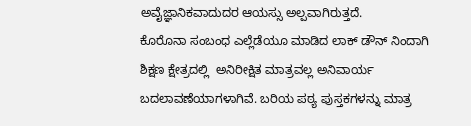ಅವೈಜ್ಞಾನಿಕವಾದುದರ ಆಯಸ್ಸು ಅಲ್ಪವಾಗಿರುತ್ತದೆ.
ಕೊರೊನಾ ಸಂಬಂಧ ಎಲ್ಲೆಡೆಯೂ ಮಾಡಿದ ಲಾಕ್ ಡೌನ್ ನಿಂದಾಗಿ ಶಿಕ್ಷಣ ಕ್ಷೇತ್ರದಲ್ಲಿ  ಅನಿರೀಕ್ಷಿತ ಮಾತ್ರವಲ್ಲ ಅನಿವಾರ್ಯ ಬದಲಾವಣೆಯಾಗಳಾಗಿವೆ. ಬರಿಯ ಪಠ್ಯ ಪುಸ್ತಕಗಳನ್ನು ಮಾತ್ರ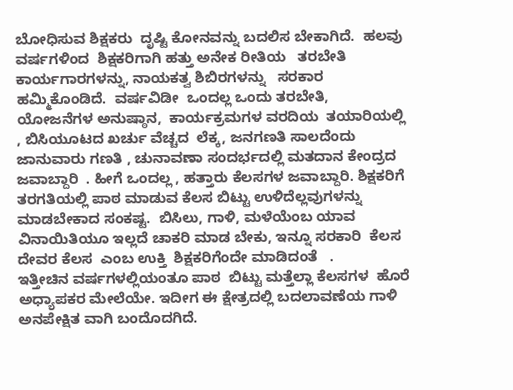ಬೋಧಿಸುವ ಶಿಕ್ಷಕರು  ದೃಷ್ಟಿ ಕೋನವನ್ನು ಬದಲಿಸ ಬೇಕಾಗಿದೆ.  ಹಲವು ವರ್ಷಗಳಿಂದ  ಶಿಕ್ಷಕರಿಗಾಗಿ ಹತ್ತು ಅನೇಕ ರೀತಿಯ   ತರಬೇತಿ ಕಾರ್ಯಗಾರಗಳನ್ನು, ನಾಯಕತ್ವ ಶಿಬಿರಗಳನ್ನು   ಸರಕಾರ  ಹಮ್ಮಿಕೊಂಡಿದೆ.  ವರ್ಷವಿಡೀ  ಒಂದಲ್ಲ ಒಂದು ತರಬೇತಿ, ಯೋಜನೆಗಳ ಅನುಷ್ಠಾನ,  ಕಾರ್ಯಕ್ರಮಗಳ ವರದಿಯ  ತಯಾರಿಯಲ್ಲಿ  , ಬಿಸಿಯೂಟದ ಖರ್ಚು ವೆಚ್ಚದ  ಲೆಕ್ಕ, ಜನಗಣತಿ ಸಾಲದೆಂದು ಜಾನುವಾರು ಗಣತಿ , ಚುನಾವಣಾ ಸಂದರ್ಭದಲ್ಲಿ ಮತದಾನ ಕೇಂದ್ರದ ಜವಾಬ್ದಾರಿ  . ಹೀಗೆ ಒಂದಲ್ಲ , ಹತ್ತಾರು ಕೆಲಸಗಳ ಜವಾಬ್ದಾರಿ. ಶಿಕ್ಷಕರಿಗೆ ತರಗತಿಯಲ್ಲಿ ಪಾಠ ಮಾಡುವ ಕೆಲಸ ಬಿಟ್ಟು ಉಳಿದೆಲ್ಲವುಗಳನ್ನು ಮಾಡಬೇಕಾದ ಸಂಕಷ್ಟ.  ಬಿಸಿಲು, ಗಾಳಿ, ಮಳೆಯೆಂಬ ಯಾವ ವಿನಾಯಿತಿಯೂ ಇಲ್ಲದೆ ಚಾಕರಿ ಮಾಡ ಬೇಕು, ಇನ್ನೂ ಸರಕಾರಿ  ಕೆಲಸ ದೇವರ ಕೆಲಸ  ಎಂಬ ಉಕ್ತಿ  ಶಿಕ್ಷಕರಿಗೆಂದೇ ಮಾಡಿದಂತೆ   .
ಇತ್ತೀಚಿನ ವರ್ಷಗಳಲ್ಲಿಯಂತೂ ಪಾಠ  ಬಿಟ್ಟು ಮತ್ತೆಲ್ಲಾ ಕೆಲಸಗಳ  ಹೊರೆ ಅಧ್ಯಾಪಕರ ಮೇಲೆಯೇ. ಇದೀಗ ಈ ಕ್ಷೇತ್ರದಲ್ಲಿ ಬದಲಾವಣೆಯ ಗಾಳಿ ಅನಪೇಕ್ಷಿತ ವಾಗಿ ಬಂದೊದಗಿದೆ.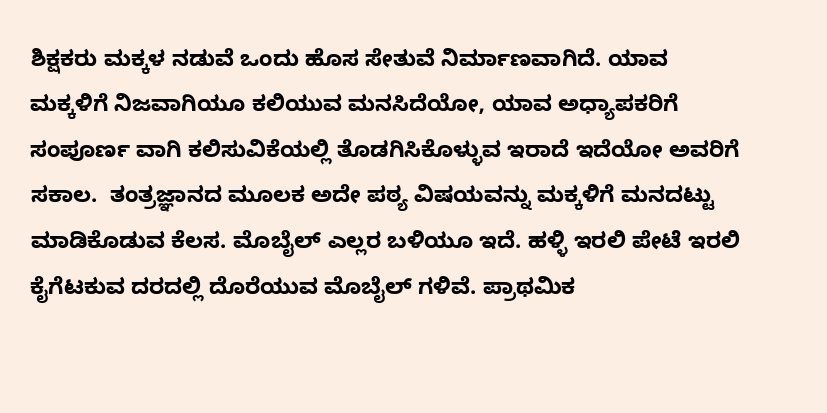ಶಿಕ್ಷಕರು ಮಕ್ಕಳ ನಡುವೆ ಒಂದು ಹೊಸ ಸೇತುವೆ ನಿರ್ಮಾಣವಾಗಿದೆ. ಯಾವ ಮಕ್ಕಳಿಗೆ ನಿಜವಾಗಿಯೂ ಕಲಿಯುವ ಮನಸಿದೆಯೋ, ಯಾವ ಅಧ್ಯಾಪಕರಿಗೆ ಸಂಪೂರ್ಣ ವಾಗಿ ಕಲಿಸುವಿಕೆಯಲ್ಲಿ ತೊಡಗಿಸಿಕೊಳ್ಳುವ ಇರಾದೆ ಇದೆಯೋ ಅವರಿಗೆ ಸಕಾಲ.  ತಂತ್ರಜ್ಞಾನದ ಮೂಲಕ ಅದೇ ಪಠ್ಯ ವಿಷಯವನ್ನು ಮಕ್ಕಳಿಗೆ ಮನದಟ್ಟು ಮಾಡಿಕೊಡುವ ಕೆಲಸ. ಮೊಬೈಲ್ ಎಲ್ಲರ ಬಳಿಯೂ ಇದೆ. ಹಳ್ಳಿ ಇರಲಿ ಪೇಟೆ ಇರಲಿ ಕೈಗೆಟಕುವ ದರದಲ್ಲಿ ದೊರೆಯುವ ಮೊಬೈಲ್ ಗಳಿವೆ. ಪ್ರಾಥಮಿಕ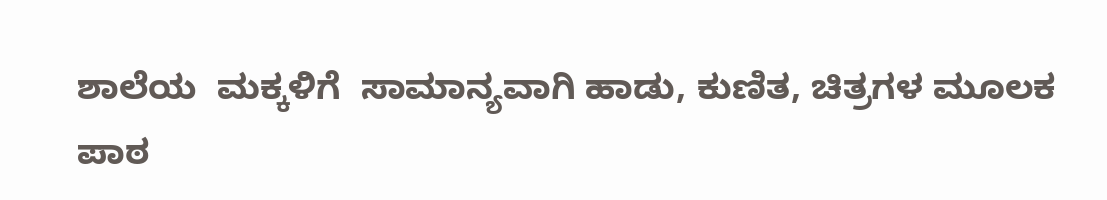ಶಾಲೆಯ  ಮಕ್ಕಳಿಗೆ  ಸಾಮಾನ್ಯವಾಗಿ ಹಾಡು, ಕುಣಿತ, ಚಿತ್ರಗಳ ಮೂಲಕ ಪಾಠ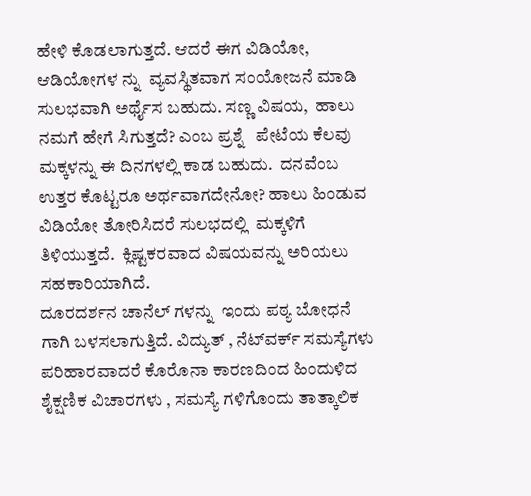ಹೇಳಿ ಕೊಡಲಾಗುತ್ತದೆ. ಆದರೆ ಈಗ ವಿಡಿಯೋ, ಆಡಿಯೋಗಳ ನ್ನು  ವ್ಯವಸ್ಥಿತವಾಗ ಸಂಯೋಜನೆ ಮಾಡಿ ಸುಲಭವಾಗಿ ಅರ್ಥೈಸ ಬಹುದು. ಸಣ್ಣ ವಿಷಯ,  ಹಾಲು ನಮಗೆ ಹೇಗೆ ಸಿಗುತ್ತದೆ? ಎಂಬ ಪ್ರಶ್ನೆ   ಪೇಟೆಯ ಕೆಲವು  ಮಕ್ಕಳನ್ನು ಈ ದಿನಗಳಲ್ಲಿ ಕಾಡ ಬಹುದು.  ದನವೆಂಬ ಉತ್ತರ ಕೊಟ್ಟರೂ ಅರ್ಥವಾಗದೇನೋ? ಹಾಲು ಹಿಂಡುವ ವಿಡಿಯೋ ತೋರಿಸಿದರೆ ಸುಲಭದಲ್ಲಿ  ಮಕ್ಕಳಿಗೆ ತಿಳಿಯುತ್ತದೆ.  ಕ್ಲಿಷ್ಟಕರವಾದ ವಿಷಯವನ್ನು ಅರಿಯಲು ಸಹಕಾರಿಯಾಗಿದೆ.
ದೂರದರ್ಶನ ಚಾನೆಲ್ ಗಳನ್ನು  ಇಂದು ಪಠ್ಯ ಬೋಧನೆ ಗಾಗಿ ಬಳಸಲಾಗುತ್ತಿದೆ. ವಿದ್ಯುತ್ , ನೆಟ್‌ವರ್ಕ್ ಸಮಸ್ಯೆಗಳು ಪರಿಹಾರವಾದರೆ ಕೊರೊನಾ ಕಾರಣದಿಂದ ಹಿಂದುಳಿದ ಶೈಕ್ಷಣಿಕ ವಿಚಾರಗಳು , ಸಮಸ್ಯೆ ಗಳಿಗೊಂದು ತಾತ್ಕಾಲಿಕ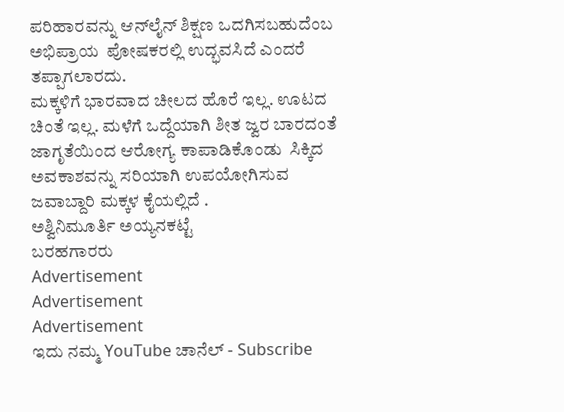ಪರಿಹಾರವನ್ನು ಆನ್‌ಲೈನ್ ಶಿಕ್ಷಣ ಒದಗಿಸಬಹುದೆಂಬ ಅಭಿಪ್ರಾಯ  ಪೋಷಕರಲ್ಲಿ ಉದ್ಭವಸಿದೆ ಎಂದರೆ ತಪ್ಪಾಗಲಾರದು.
ಮಕ್ಕಳಿಗೆ ಭಾರವಾದ ಚೀಲದ ಹೊರೆ ಇಲ್ಲ. ಊಟದ ಚಿಂತೆ ಇಲ್ಲ. ಮಳೆಗೆ ಒದ್ದೆಯಾಗಿ ಶೀತ ಜ್ವರ ಬಾರದಂತೆ ಜಾಗೃತೆಯಿಂದ ಆರೋಗ್ಯ ಕಾಪಾಡಿಕೊಂಡು  ಸಿಕ್ಕಿದ ಅವಕಾಶವನ್ನು ಸರಿಯಾಗಿ ಉಪಯೋಗಿಸುವ ಜವಾಬ್ದಾರಿ ಮಕ್ಕಳ ಕೈಯಲ್ಲಿದೆ .
ಅಶ್ವಿನಿಮೂರ್ತಿ ಅಯ್ಯನಕಟ್ಟೆ
ಬರಹಗಾರರು
Advertisement
Advertisement
Advertisement
ಇದು ನಮ್ಮ YouTube ಚಾನೆಲ್ - Subscribe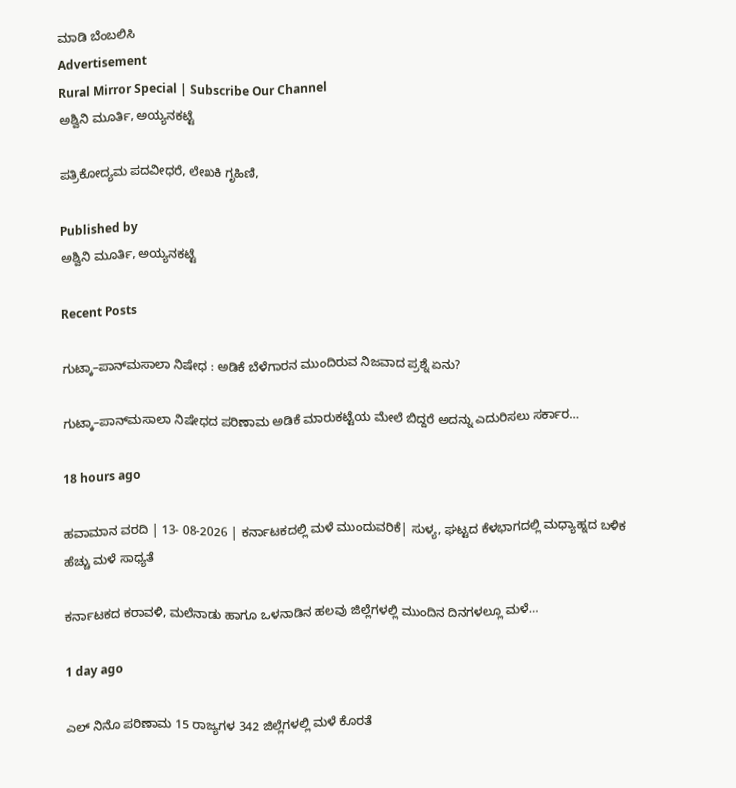ಮಾಡಿ ಬೆಂಬಲಿಸಿ
Advertisement
Rural Mirror Special | Subscribe Our Channel
ಅಶ್ವಿನಿ ಮೂರ್ತಿ, ಅಯ್ಯನಕಟ್ಟೆ

ಪತ್ರಿಕೋದ್ಯಮ ಪದವೀಧರೆ, ಲೇಖಕಿ ಗೃಹಿಣಿ,

Published by
ಅಶ್ವಿನಿ ಮೂರ್ತಿ, ಅಯ್ಯನಕಟ್ಟೆ

Recent Posts

ಗುಟ್ಕಾ–ಪಾನ್‌ಮಸಾಲಾ ನಿಷೇಧ : ಅಡಿಕೆ ಬೆಳೆಗಾರನ ಮುಂದಿರುವ ನಿಜವಾದ ಪ್ರಶ್ನೆ ಏನು?

ಗುಟ್ಕಾ–ಪಾನ್‌ಮಸಾಲಾ ನಿಷೇಧದ ಪರಿಣಾಮ ಅಡಿಕೆ ಮಾರುಕಟ್ಟೆಯ ಮೇಲೆ ಬಿದ್ದರೆ ಅದನ್ನು ಎದುರಿಸಲು ಸರ್ಕಾರ…

18 hours ago

ಹವಾಮಾನ ವರದಿ | 13- 08-2026 | ಕರ್ನಾಟಕದಲ್ಲಿ ಮಳೆ ಮುಂದುವರಿಕೆ| ಸುಳ್ಯ, ಘಟ್ಟದ ಕೆಳಭಾಗದಲ್ಲಿ ಮಧ್ಯಾಹ್ನದ ಬಳಿಕ ಹೆಚ್ಚು ಮಳೆ ಸಾಧ್ಯತೆ

ಕರ್ನಾಟಕದ ಕರಾವಳಿ, ಮಲೆನಾಡು ಹಾಗೂ ಒಳನಾಡಿನ ಹಲವು ಜಿಲ್ಲೆಗಳಲ್ಲಿ ಮುಂದಿನ ದಿನಗಳಲ್ಲೂ ಮಳೆ…

1 day ago

ಎಲ್ ನಿನೊ ಪರಿಣಾಮ 15 ರಾಜ್ಯಗಳ 342 ಜಿಲ್ಲೆಗಳಲ್ಲಿ ಮಳೆ ಕೊರತೆ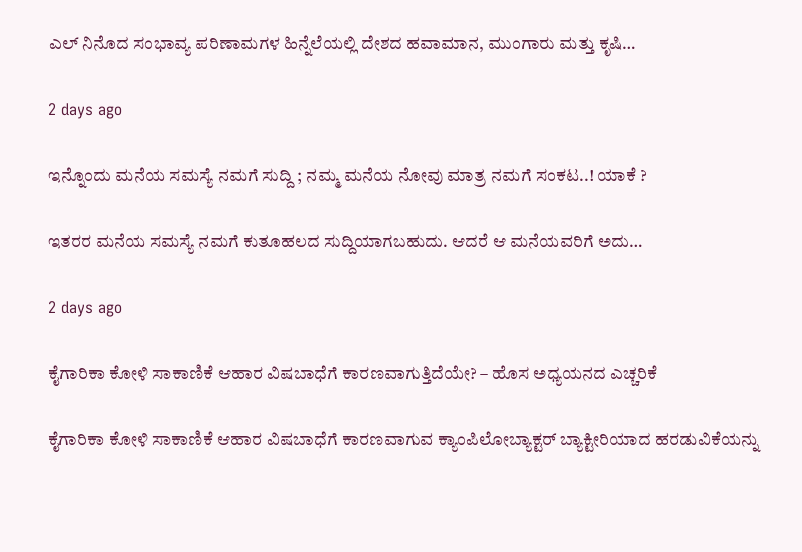ಎಲ್ ನಿನೊದ ಸಂಭಾವ್ಯ ಪರಿಣಾಮಗಳ ಹಿನ್ನೆಲೆಯಲ್ಲಿ ದೇಶದ ಹವಾಮಾನ, ಮುಂಗಾರು ಮತ್ತು ಕೃಷಿ…

2 days ago

ಇನ್ನೊಂದು ಮನೆಯ ಸಮಸ್ಯೆ ನಮಗೆ ಸುದ್ದಿ ; ನಮ್ಮ ಮನೆಯ ನೋವು ಮಾತ್ರ ನಮಗೆ ಸಂಕಟ..! ಯಾಕೆ ?

ಇತರರ ಮನೆಯ ಸಮಸ್ಯೆ ನಮಗೆ ಕುತೂಹಲದ ಸುದ್ದಿಯಾಗಬಹುದು. ಆದರೆ ಆ ಮನೆಯವರಿಗೆ ಅದು…

2 days ago

ಕೈಗಾರಿಕಾ ಕೋಳಿ ಸಾಕಾಣಿಕೆ ಆಹಾರ ವಿಷಬಾಧೆಗೆ ಕಾರಣವಾಗುತ್ತಿದೆಯೇ? – ಹೊಸ ಅಧ್ಯಯನದ ಎಚ್ಚರಿಕೆ

ಕೈಗಾರಿಕಾ ಕೋಳಿ ಸಾಕಾಣಿಕೆ ಆಹಾರ ವಿಷಬಾಧೆಗೆ ಕಾರಣವಾಗುವ ಕ್ಯಾಂಪಿಲೋಬ್ಯಾಕ್ಟರ್ ಬ್ಯಾಕ್ಟೀರಿಯಾದ ಹರಡುವಿಕೆಯನ್ನು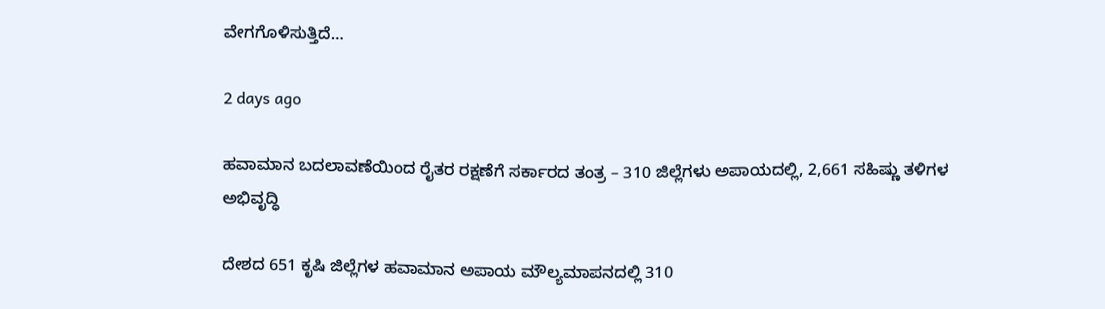ವೇಗಗೊಳಿಸುತ್ತಿದೆ…

2 days ago

ಹವಾಮಾನ ಬದಲಾವಣೆಯಿಂದ ರೈತರ ರಕ್ಷಣೆಗೆ ಸರ್ಕಾರದ ತಂತ್ರ – 310 ಜಿಲ್ಲೆಗಳು ಅಪಾಯದಲ್ಲಿ, 2,661 ಸಹಿಷ್ಣು ತಳಿಗಳ ಅಭಿವೃದ್ಧಿ

ದೇಶದ 651 ಕೃಷಿ ಜಿಲ್ಲೆಗಳ ಹವಾಮಾನ ಅಪಾಯ ಮೌಲ್ಯಮಾಪನದಲ್ಲಿ 310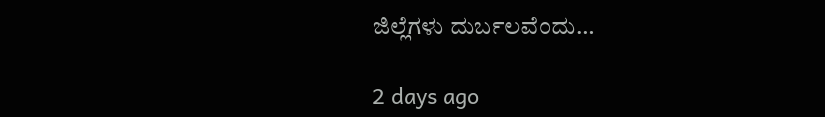ಜಿಲ್ಲೆಗಳು ದುರ್ಬಲವೆಂದು…

2 days ago